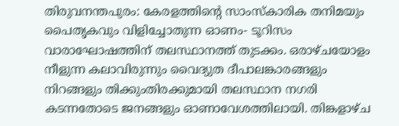തിരുവനന്തപുരം: കേരളത്തിന്റെ സാംസ്കാരിക തനിമയും പൈതൃകവും വിളിച്ചോതുന്ന ഓണം- ടൂറിസം വാരാഘോഷത്തിന് തലസ്ഥാനത്ത് തുടക്കം. ഒരാഴ്ചയോളം നീളുന്ന കലാവിരുന്നും വൈദ്യുത ദീപാലങ്കാരങ്ങളും നിറങ്ങളും തിക്കുംതിരക്കുമായി തലസ്ഥാന നഗരി കടന്നതോടെ ജനങ്ങളും ഓണാവേശത്തിലായി. തിങ്കളാഴ്ച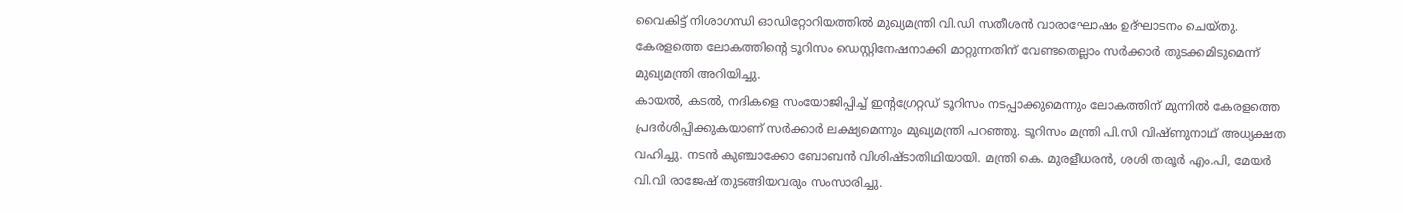വൈകിട്ട് നിശാഗന്ധി ഓഡിറ്റോറിയത്തിൽ മുഖ്യമന്ത്രി വി.ഡി സതീശൻ വാരാഘോഷം ഉദ്ഘാടനം ചെയ്തു. കേരളത്തെ ലോകത്തിന്റെ ടൂറിസം ഡെസ്റ്റിനേഷനാക്കി മാറ്റുന്നതിന് വേണ്ടതെല്ലാം സർക്കാർ തുടക്കമിടുമെന്ന് മുഖ്യമന്ത്രി അറിയിച്ചു.
കായൽ, കടൽ, നദികളെ സംയോജിപ്പിച്ച് ഇന്റഗ്രേറ്റഡ് ടൂറിസം നടപ്പാക്കുമെന്നും ലോകത്തിന് മുന്നിൽ കേരളത്തെ പ്രദർശിപ്പിക്കുകയാണ് സർക്കാർ ലക്ഷ്യമെന്നും മുഖ്യമന്ത്രി പറഞ്ഞു. ടൂറിസം മന്ത്രി പി.സി വിഷ്ണുനാഥ് അധ്യക്ഷത വഹിച്ചു. നടൻ കുഞ്ചാക്കോ ബോബൻ വിശിഷ്ടാതിഥിയായി. മന്ത്രി കെ. മുരളീധരൻ, ശശി തരൂർ എം.പി, മേയർ വി.വി രാജേഷ് തുടങ്ങിയവരും സംസാരിച്ചു.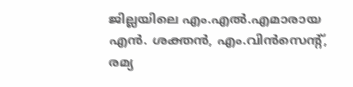ജില്ലയിലെ എം.എൽ.എമാരായ എൻ. ശക്തൻ, എം.വിൻസെന്റ്, രമ്യ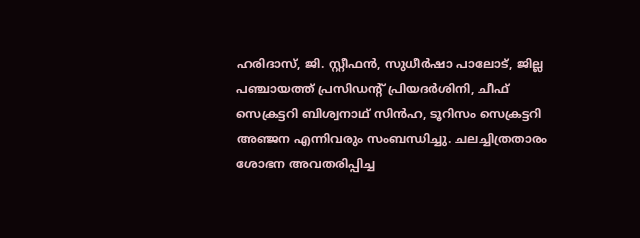ഹരിദാസ്, ജി. സ്റ്റീഫൻ, സുധീർഷാ പാലോട്, ജില്ല പഞ്ചായത്ത് പ്രസിഡന്റ് പ്രിയദർശിനി, ചീഫ് സെക്രട്ടറി ബിശ്വനാഥ് സിൻഹ, ടൂറിസം സെക്രട്ടറി അഞ്ജന എന്നിവരും സംബന്ധിച്ചു. ചലച്ചിത്രതാരം ശോഭന അവതരിപ്പിച്ച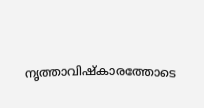നൃത്താവിഷ്കാരത്തോടെ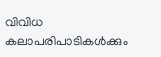വിവിധ കലാപരിപാടികൾക്കും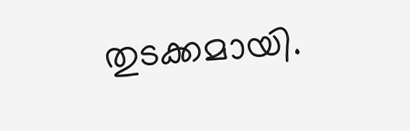തുടക്കമായി.